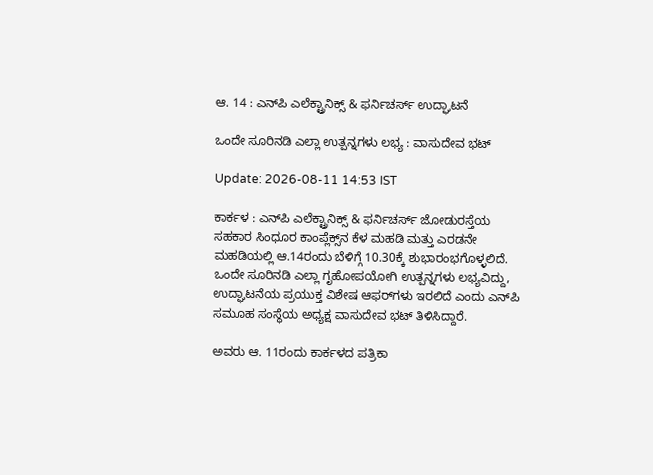ಆ. 14 : ಎನ್‌ಪಿ ಎಲೆಕ್ಟ್ರಾನಿಕ್ಸ್‌ & ಫರ್ನಿಚರ್ಸ್‌ ಉದ್ಘಾಟನೆ

ಒಂದೇ ಸೂರಿನಡಿ ಎಲ್ಲಾ ಉತ್ಪನ್ನಗಳು ಲಭ್ಯ : ವಾಸುದೇವ ಭಟ್‌

Update: 2026-08-11 14:53 IST

ಕಾರ್ಕಳ : ಎನ್‌ಪಿ ಎಲೆಕ್ಟ್ರಾನಿಕ್ಸ್‌ & ಫರ್ನಿಚರ್ಸ್‌ ಜೋಡುರಸ್ತೆಯ ಸಹಕಾರ ಸಿಂಧೂರ ಕಾಂಪ್ಲೆಕ್ಸ್‌ನ ಕೆಳ ಮಹಡಿ ಮತ್ತು ಎರಡನೇ ಮಹಡಿಯಲ್ಲಿ ಆ.14ರಂದು ಬೆಳಿಗ್ಗೆ 10.30ಕ್ಕೆ ಶುಭಾರಂಭಗೊಳ್ಳಲಿದೆ. ಒಂದೇ ಸೂರಿನಡಿ ಎಲ್ಲಾ ಗೃಹೋಪಯೋಗಿ ಉತ್ಪನ್ನಗಳು ಲಭ್ಯವಿದ್ದು, ಉದ್ಘಾಟನೆಯ ಪ್ರಯುಕ್ತ ವಿಶೇಷ ಆಫರ್‌ಗಳು ಇರಲಿದೆ ಎಂದು ಎನ್‌ಪಿ ಸಮೂಹ ಸಂಸ್ಥೆಯ ಅಧ್ಯಕ್ಷ ವಾಸುದೇವ ಭಟ್‌ ತಿಳಿಸಿದ್ದಾರೆ.

ಅವರು ಆ. 11ರಂದು ಕಾರ್ಕಳದ ಪತ್ರಿಕಾ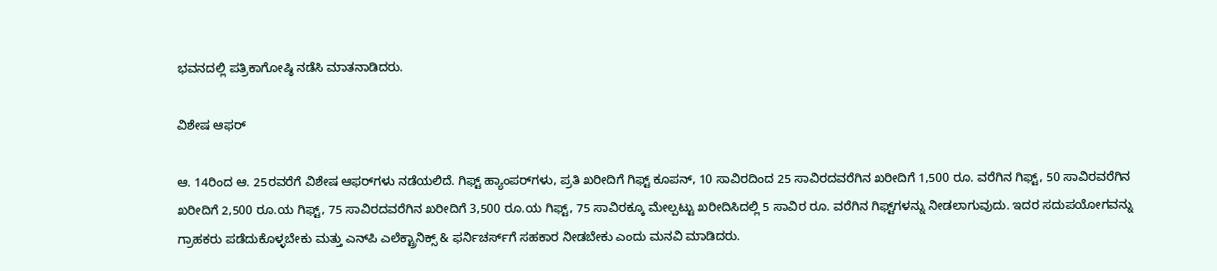ಭವನದಲ್ಲಿ ಪತ್ರಿಕಾಗೋಷ್ಠಿ ನಡೆಸಿ ಮಾತನಾಡಿದರು.

ವಿಶೇಷ ಆಫರ್‌

ಆ. 14ರಿಂದ ಆ. 25ರವರೆಗೆ ವಿಶೇಷ ಆಫರ್‌ಗಳು ನಡೆಯಲಿದೆ. ಗಿಫ್ಟ್‌ ಹ್ಯಾಂಪರ್‌ಗಳು, ಪ್ರತಿ ಖರೀದಿಗೆ ಗಿಫ್ಟ್‌ ಕೂಪನ್‌, 10 ಸಾವಿರದಿಂದ 25 ಸಾವಿರದವರೆಗಿನ ಖರೀದಿಗೆ 1,500 ರೂ. ವರೆಗಿನ ಗಿಫ್ಟ್‌, 50 ಸಾವಿರವರೆಗಿನ ಖರೀದಿಗೆ 2,500 ರೂ.ಯ ಗಿಫ್ಟ್‌, 75 ಸಾವಿರದವರೆಗಿನ ಖರೀದಿಗೆ 3,500 ರೂ.ಯ ಗಿಫ್ಟ್‌, 75 ಸಾವಿರಕ್ಕೂ ಮೇಲ್ಪಟ್ಟು ಖರೀದಿಸಿದಲ್ಲಿ 5 ಸಾವಿರ ರೂ. ವರೆಗಿನ ಗಿಫ್ಟ್‌ಗಳನ್ನು ನೀಡಲಾಗುವುದು. ಇದರ ಸದುಪಯೋಗವನ್ನು ಗ್ರಾಹಕರು ಪಡೆದುಕೊಳ್ಳಬೇಕು ಮತ್ತು ಎನ್‌ಪಿ ಎಲೆಕ್ಟ್ರಾನಿಕ್ಸ್‌ & ಫರ್ನಿಚರ್ಸ್‌ಗೆ ಸಹಕಾರ ನೀಡಬೇಕು ಎಂದು ಮನವಿ ಮಾಡಿದರು.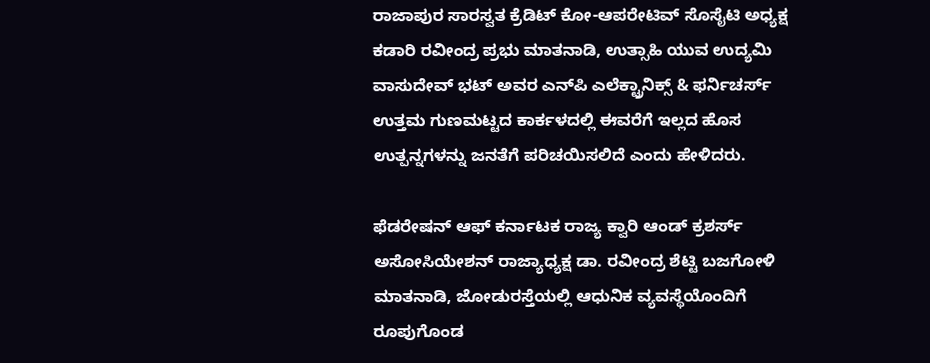ರಾಜಾಪುರ ಸಾರಸ್ವತ ಕ್ರೆಡಿಟ್‌ ಕೋ-ಆಪರೇಟಿವ್‌ ಸೊಸೈಟಿ ಅಧ್ಯಕ್ಷ ಕಡಾರಿ ರವೀಂದ್ರ ಪ್ರಭು ಮಾತನಾಡಿ, ಉತ್ಸಾಹಿ ಯುವ ಉದ್ಯಮಿ ವಾಸುದೇವ್‌ ಭಟ್‌ ಅವರ ಎನ್‌ಪಿ ಎಲೆಕ್ಟ್ರಾನಿಕ್ಸ್‌ & ಫರ್ನಿಚರ್ಸ್‌ ಉತ್ತಮ ಗುಣಮಟ್ಟದ ಕಾರ್ಕಳದಲ್ಲಿ ಈವರೆಗೆ ಇಲ್ಲದ ಹೊಸ ಉತ್ಪನ್ನಗಳನ್ನು ಜನತೆಗೆ ಪರಿಚಯಿಸಲಿದೆ ಎಂದು ಹೇಳಿದರು.

ಫೆಡರೇಷನ್‌ ಆಫ್‌ ಕರ್ನಾಟಕ ರಾಜ್ಯ ಕ್ವಾರಿ ಆಂಡ್‌ ಕ್ರಶರ್ಸ್‌ ಅಸೋಸಿಯೇಶನ್‌ ರಾಜ್ಯಾಧ್ಯಕ್ಷ ಡಾ. ರವೀಂದ್ರ ಶೆಟ್ಟಿ ಬಜಗೋಳಿ ಮಾತನಾಡಿ, ಜೋಡುರಸ್ತೆಯಲ್ಲಿ ಆಧುನಿಕ ವ್ಯವಸ್ಥೆಯೊಂದಿಗೆ ರೂಪುಗೊಂಡ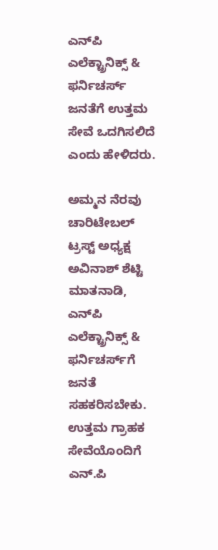ಎನ್‌ಪಿ ಎಲೆಕ್ಟ್ರಾನಿಕ್ಸ್‌ & ಫರ್ನಿಚರ್ಸ್‌ ಜನತೆಗೆ ಉತ್ತಮ ಸೇವೆ ಒದಗಿಸಲಿದೆ ಎಂದು ಹೇಳಿದರು.

ಅಮ್ಮನ ನೆರವು ಚಾರಿಟೇಬಲ್‌ ಟ್ರಸ್ಟ್‌ ಅಧ್ಯಕ್ಷ ಅವಿನಾಶ್‌ ಶೆಟ್ಟಿ ಮಾತನಾಡಿ, ಎನ್‌ಪಿ ಎಲೆಕ್ಟ್ರಾನಿಕ್ಸ್‌ & ಫರ್ನಿಚರ್ಸ್‌ಗೆ ಜನತೆ ಸಹಕರಿಸಬೇಕು. ಉತ್ತಮ ಗ್ರಾಹಕ ಸೇವೆಯೊಂದಿಗೆ ಎನ್.ಪಿ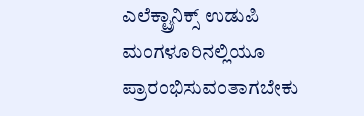ಎಲೆಕ್ಟ್ರಾನಿಕ್ಸ್‌ ಉಡುಪಿ ಮಂಗಳೂರಿನಲ್ಲಿಯೂ ಪ್ರಾರಂಭಿಸುವಂತಾಗಬೇಕು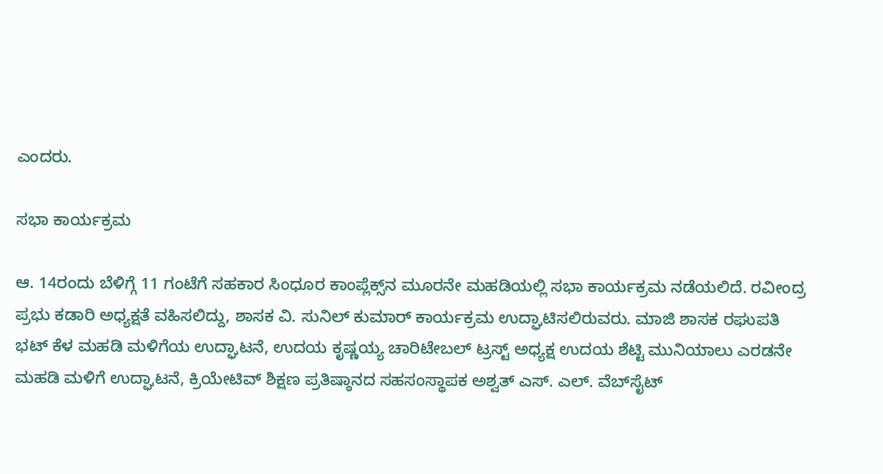ಎಂದರು.

ಸಭಾ ಕಾರ್ಯಕ್ರಮ

ಆ. 14ರಂದು ಬೆಳಿಗ್ಗೆ 11 ಗಂಟೆಗೆ ಸಹಕಾರ ಸಿಂಧೂರ ಕಾಂಪ್ಲೆಕ್ಸ್‌ನ ಮೂರನೇ ಮಹಡಿಯಲ್ಲಿ ಸಭಾ ಕಾರ್ಯಕ್ರಮ ನಡೆಯಲಿದೆ. ರವೀಂದ್ರ ಪ್ರಭು ಕಡಾರಿ ಅಧ್ಯಕ್ಷತೆ ವಹಿಸಲಿದ್ದು, ಶಾಸಕ ವಿ. ಸುನಿಲ್‌ ಕುಮಾರ್‌ ಕಾರ್ಯಕ್ರಮ ಉದ್ಘಾಟಿಸಲಿರುವರು. ಮಾಜಿ ಶಾಸಕ ರಘುಪತಿ ಭಟ್‌ ಕೆಳ ಮಹಡಿ ಮಳಿಗೆಯ ಉದ್ಘಾಟನೆ, ಉದಯ ಕೃಷ್ಣಯ್ಯ ಚಾರಿಟೇಬಲ್‌ ಟ್ರಸ್ಟ್‌ ಅಧ್ಯಕ್ಷ ಉದಯ ಶೆಟ್ಟಿ ಮುನಿಯಾಲು ಎರಡನೇ ಮಹಡಿ ಮಳಿಗೆ ಉದ್ಘಾಟನೆ, ಕ್ರಿಯೇಟಿವ್‌ ಶಿಕ್ಷಣ ಪ್ರತಿಷ್ಠಾನದ ಸಹಸಂಸ್ಥಾಪಕ ಅಶ್ವತ್‌ ಎಸ್. ಎಲ್. ವೆಬ್‌ಸೈಟ್‌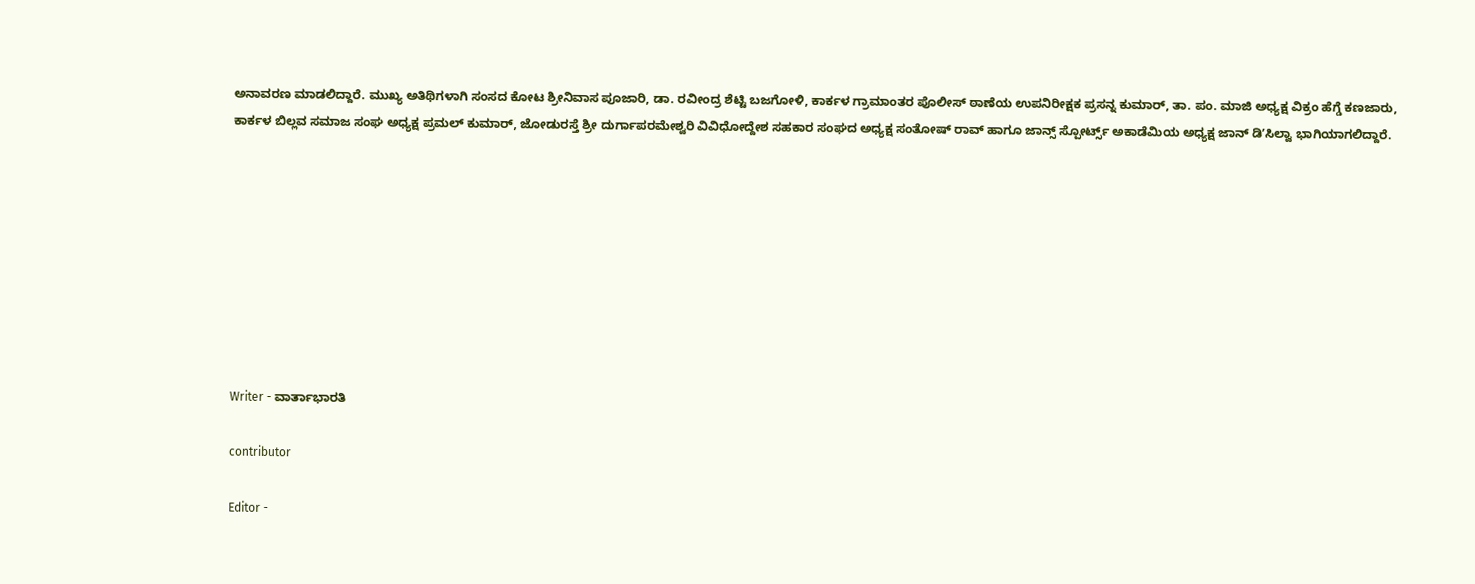ಅನಾವರಣ ಮಾಡಲಿದ್ದಾರೆ. ಮುಖ್ಯ ಅತಿಥಿಗಳಾಗಿ ಸಂಸದ ಕೋಟ ಶ್ರೀನಿವಾಸ ಪೂಜಾರಿ, ಡಾ. ರವೀಂದ್ರ ಶೆಟ್ಟಿ ಬಜಗೋಳಿ, ಕಾರ್ಕಳ ಗ್ರಾಮಾಂತರ ಪೊಲೀಸ್‌ ಠಾಣೆಯ ಉಪನಿರೀಕ್ಷಕ ಪ್ರಸನ್ನ ಕುಮಾರ್‌, ತಾ. ಪಂ. ಮಾಜಿ ಅಧ್ಯಕ್ಷ ವಿಕ್ರಂ ಹೆಗ್ಡೆ ಕಣಜಾರು, ಕಾರ್ಕಳ ಬಿಲ್ಲವ ಸಮಾಜ ಸಂಘ ಅಧ್ಯಕ್ಷ ಪ್ರಮಲ್‌ ಕುಮಾರ್‌, ಜೋಡುರಸ್ತೆ ಶ್ರೀ ದುರ್ಗಾಪರಮೇಶ್ವರಿ ವಿವಿಧೋದ್ದೇಶ ಸಹಕಾರ ಸಂಘದ ಅಧ್ಯಕ್ಷ ಸಂತೋಷ್‌ ರಾವ್‌ ಹಾಗೂ ಜಾನ್ಸ್‌ ಸ್ಪೋರ್ಟ್ಸ್‌ ಅಕಾಡೆಮಿಯ ಅಧ್ಯಕ್ಷ ಜಾನ್‌ ಡಿʼಸಿಲ್ವಾ ಭಾಗಿಯಾಗಲಿದ್ದಾರೆ.









Writer - ವಾರ್ತಾಭಾರತಿ

contributor

Editor -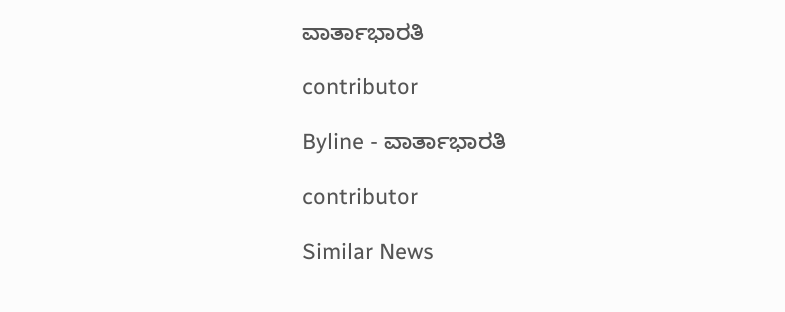ವಾರ್ತಾಭಾರತಿ

contributor

Byline - ವಾರ್ತಾಭಾರತಿ

contributor

Similar News